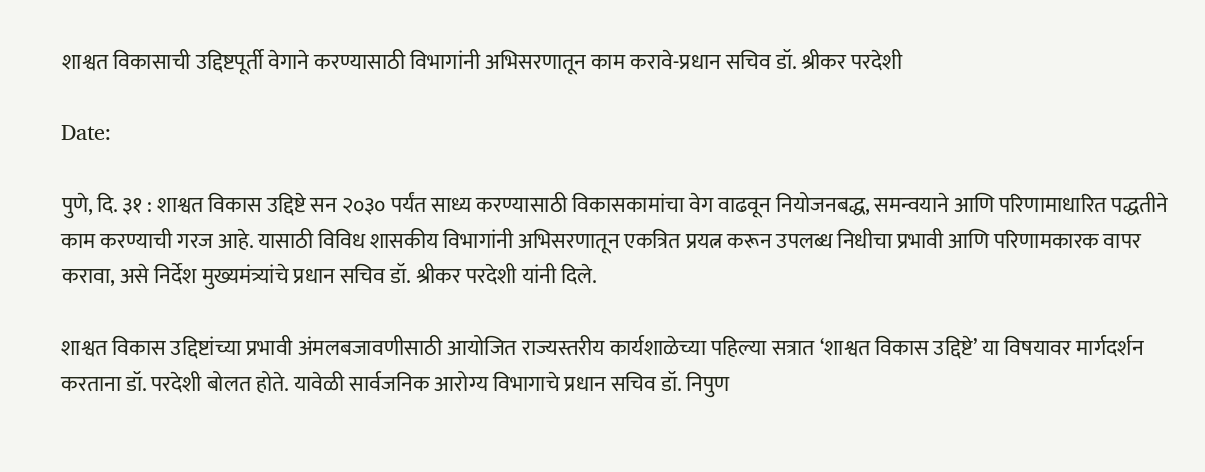शाश्वत विकासाची उद्दिष्टपूर्ती वेगाने करण्यासाठी विभागांनी अभिसरणातून काम करावे-प्रधान सचिव डॉ. श्रीकर परदेशी

Date:

पुणे, दि. ३१ : शाश्वत विकास उद्दिष्टे सन २०३० पर्यंत साध्य करण्यासाठी विकासकामांचा वेग वाढवून नियोजनबद्ध, समन्वयाने आणि परिणामाधारित पद्धतीने काम करण्याची गरज आहे. यासाठी विविध शासकीय विभागांनी अभिसरणातून एकत्रित प्रयत्न करून उपलब्ध निधीचा प्रभावी आणि परिणामकारक वापर करावा, असे निर्देश मुख्यमंत्र्यांचे प्रधान सचिव डॉ. श्रीकर परदेशी यांनी दिले.

शाश्वत विकास उद्दिष्टांच्या प्रभावी अंमलबजावणीसाठी आयोजित राज्यस्तरीय कार्यशाळेच्या पहिल्या सत्रात ‘शाश्वत विकास उद्दिष्टे’ या विषयावर मार्गदर्शन करताना डॉ. परदेशी बोलत होते. यावेळी सार्वजनिक आरोग्य विभागाचे प्रधान सचिव डॉ. निपुण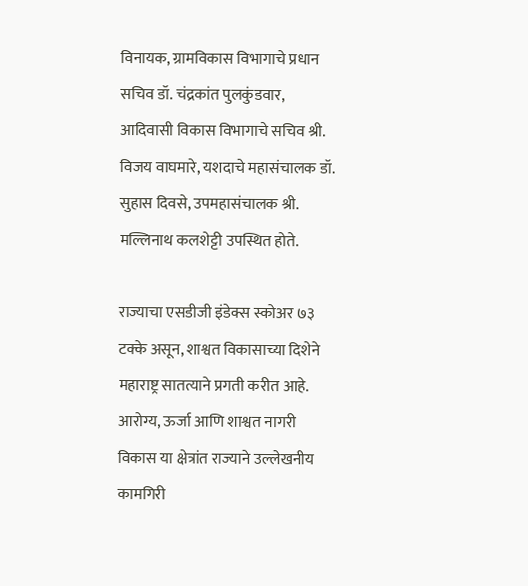विनायक, ग्रामविकास विभागाचे प्रधान सचिव डॉ. चंद्रकांत पुलकुंडवार, आदिवासी विकास विभागाचे सचिव श्री. विजय वाघमारे, यशदाचे महासंचालक डॉ. सुहास दिवसे, उपमहासंचालक श्री. मल्लिनाथ कलशेट्टी उपस्थित होते.

राज्याचा एसडीजी इंडेक्स स्कोअर ७३ टक्के असून, शाश्वत विकासाच्या दिशेने महाराष्ट्र सातत्याने प्रगती करीत आहे. आरोग्य, ऊर्जा आणि शाश्वत नागरी विकास या क्षेत्रांत राज्याने उल्लेखनीय कामगिरी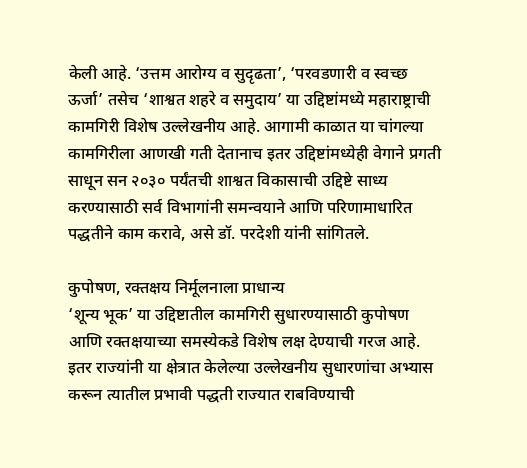केली आहे. ‘उत्तम आरोग्य व सुदृढता’, ‘परवडणारी व स्वच्छ ऊर्जा’ तसेच ‘शाश्वत शहरे व समुदाय’ या उद्दिष्टांमध्ये महाराष्ट्राची कामगिरी विशेष उल्लेखनीय आहे. आगामी काळात या चांगल्या कामगिरीला आणखी गती देतानाच इतर उद्दिष्टांमध्येही वेगाने प्रगती साधून सन २०३० पर्यंतची शाश्वत विकासाची उद्दिष्टे साध्य करण्यासाठी सर्व विभागांनी समन्वयाने आणि परिणामाधारित पद्धतीने काम करावे, असे डॉ. परदेशी यांनी सांगितले.

कुपोषण, रक्तक्षय निर्मूलनाला प्राधान्य
‘शून्य भूक’ या उद्दिष्टातील कामगिरी सुधारण्यासाठी कुपोषण आणि रक्तक्षयाच्या समस्येकडे विशेष लक्ष देण्याची गरज आहे. इतर राज्यांनी या क्षेत्रात केलेल्या उल्लेखनीय सुधारणांचा अभ्यास करून त्यातील प्रभावी पद्धती राज्यात राबविण्याची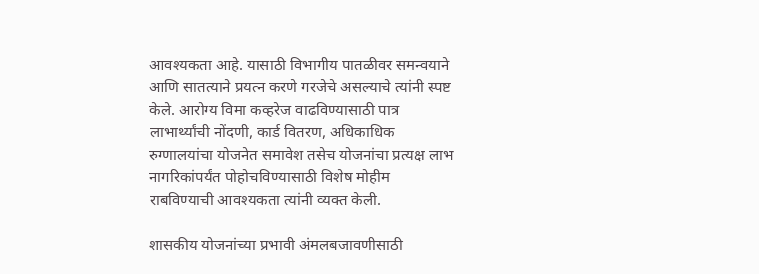आवश्यकता आहे. यासाठी विभागीय पातळीवर समन्वयाने आणि सातत्याने प्रयत्न करणे गरजेचे असल्याचे त्यांनी स्पष्ट केले. आरोग्य विमा कव्हरेज वाढविण्यासाठी पात्र लाभार्थ्यांची नोंदणी, कार्ड वितरण, अधिकाधिक रुग्णालयांचा योजनेत समावेश तसेच योजनांचा प्रत्यक्ष लाभ नागरिकांपर्यंत पोहोचविण्यासाठी विशेष मोहीम राबविण्याची आवश्यकता त्यांनी व्यक्त केली.

शासकीय योजनांच्या प्रभावी अंमलबजावणीसाठी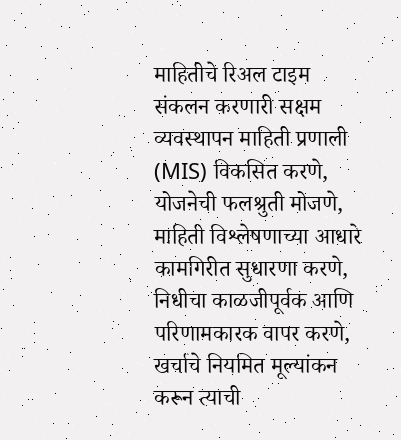माहितीचे रिअल टाइम संकलन करणारी सक्षम व्यवस्थापन माहिती प्रणाली (MIS) विकसित करणे, योजनेची फलश्रुती मोजणे, माहिती विश्लेषणाच्या आधारे कामगिरीत सुधारणा करणे, निधीचा काळजीपूर्वक आणि परिणामकारक वापर करणे, खर्चाचे नियमित मूल्यांकन करून त्याची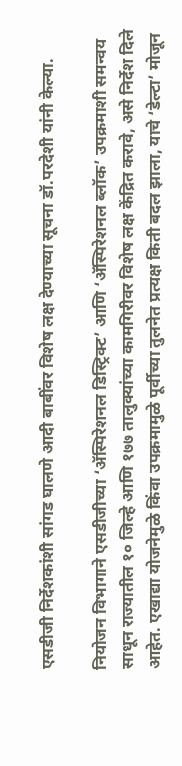एसडीजी निर्देशकांशी सांगड घालणे आदी बाबींवर विशेष लक्ष देण्याच्या सूचना डॉ.परदेशी यांनी केल्या.

नियोजन विभागाने एसडीजीच्या ‘ॲस्पिरेशनल डिस्ट्रिक्ट’ आणि ‘ॲस्पिरेशनल ब्लॉक’ उपक्रमाशी समन्वय साधून राज्यातील १० जिल्हे आणि १७७ तालुक्यांच्या कामगिरीवर विशेष लक्ष केंद्रित करावे, असे निर्देश दिले आहेत. एखाद्या योजनेमुळे किंवा उपक्रमामुळे पूर्वीच्या तुलनेत प्रत्यक्ष किती बदल झाला, याचे ‘डेल्टा’ मोजून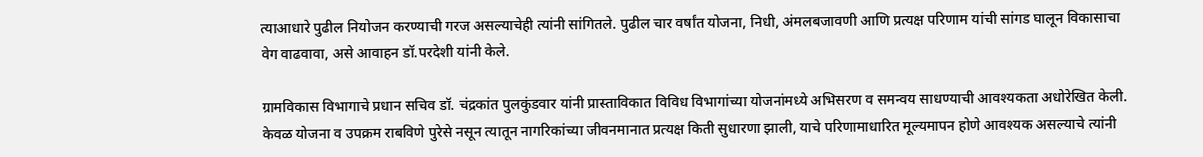त्याआधारे पुढील नियोजन करण्याची गरज असल्याचेही त्यांनी सांगितले. पुढील चार वर्षांत योजना, निधी, अंमलबजावणी आणि प्रत्यक्ष परिणाम यांची सांगड घालून विकासाचा वेग वाढवावा, असे आवाहन डॉ.परदेशी यांनी केले.

ग्रामविकास विभागाचे प्रधान सचिव डॉ. चंद्रकांत पुलकुंडवार यांनी प्रास्ताविकात विविध विभागांच्या योजनांमध्ये अभिसरण व समन्वय साधण्याची आवश्यकता अधोरेखित केली. केवळ योजना व उपक्रम राबविणे पुरेसे नसून त्यातून नागरिकांच्या जीवनमानात प्रत्यक्ष किती सुधारणा झाली, याचे परिणामाधारित मूल्यमापन होणे आवश्यक असल्याचे त्यांनी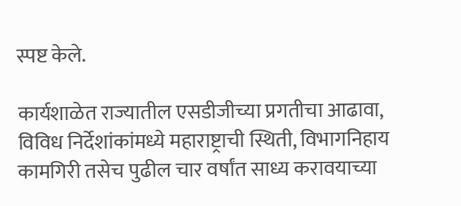स्पष्ट केले.

कार्यशाळेत राज्यातील एसडीजीच्या प्रगतीचा आढावा, विविध निर्देशांकांमध्ये महाराष्ट्राची स्थिती, विभागनिहाय कामगिरी तसेच पुढील चार वर्षांत साध्य करावयाच्या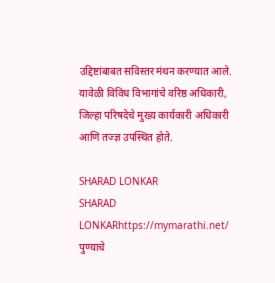उद्दिष्टांबाबत सविस्तर मंथन करण्यात आले. यावेळी विविध विभागांचे वरिष्ठ अधिकारी, जिल्हा परिषदेचे मुख्य कार्यकारी अधिकारी आणि तज्ज्ञ उपस्थित होते.

SHARAD LONKAR
SHARAD LONKARhttps://mymarathi.net/
पुण्याचे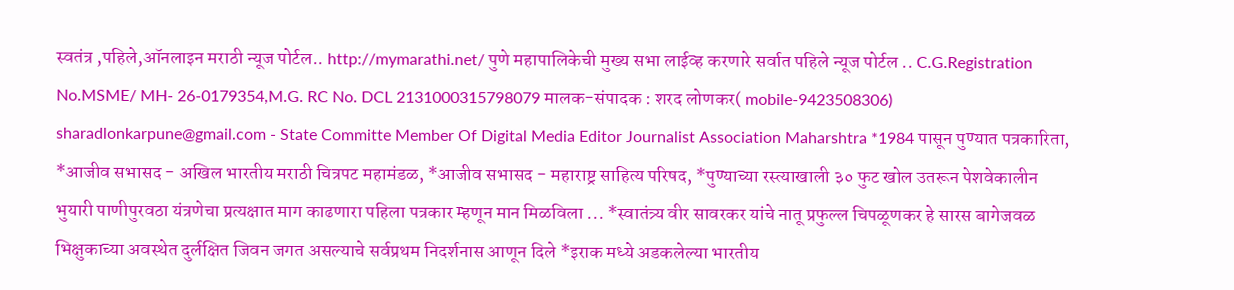स्वतंत्र ,पहिले,ऑनलाइन मराठी न्यूज पोर्टल.. http://mymarathi.net/ पुणे महापालिकेची मुख्य सभा लाईव्ह करणारे सर्वात पहिले न्यूज पोर्टल .. C.G.Registration No.MSME/ MH- 26-0179354,M.G. RC No. DCL 2131000315798079 मालक-संपादक : शरद लोणकर( mobile-9423508306) sharadlonkarpune@gmail.com - State Committe Member Of Digital Media Editor Journalist Association Maharshtra *1984 पासून पुण्यात पत्रकारिता, *आजीव सभासद - अखिल भारतीय मराठी चित्रपट महामंडळ, *आजीव सभासद - महाराष्ट्र साहित्य परिषद, *पुण्याच्या रस्त्याखाली ३० फुट खोल उतरून पेशवेकालीन भुयारी पाणीपुरवठा यंत्रणेचा प्रत्यक्षात माग काढणारा पहिला पत्रकार म्हणून मान मिळविला ... *स्वातंत्र्य वीर सावरकर यांचे नातू प्रफुल्ल चिपळूणकर हे सारस बागेजवळ भिक्षुकाच्या अवस्थेत दुर्लक्षित जिवन जगत असल्याचे सर्वप्रथम निदर्शनास आणून दिले *इराक मध्ये अडकलेल्या भारतीय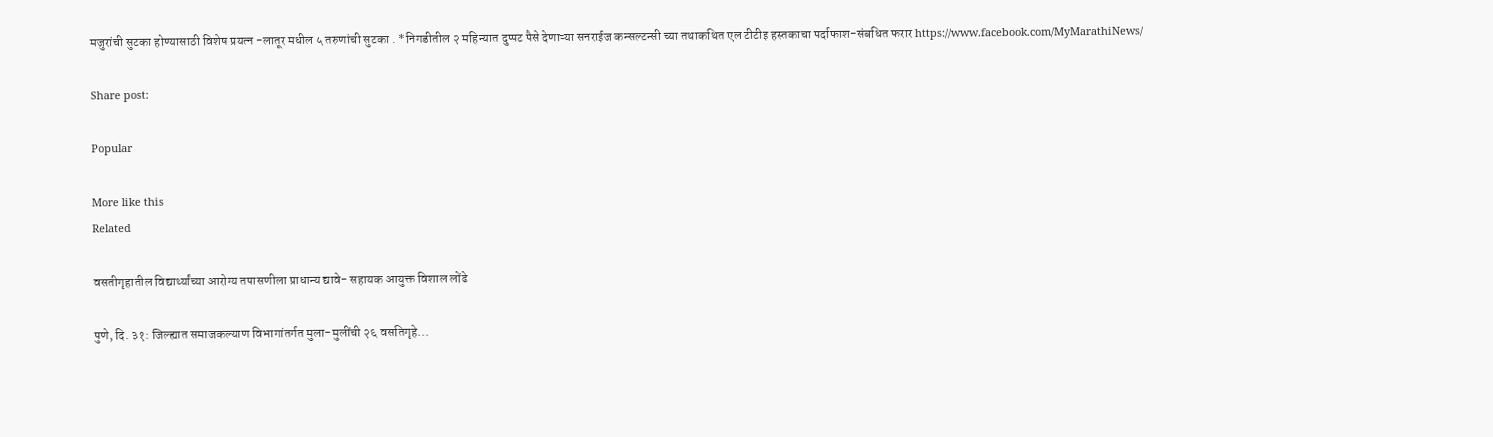मजुरांची सुटका होण्यासाठी विशेष प्रयत्न -लातूर मधील ५ तरुणांची सुटका . *निगडीतील २ महिन्यात दुप्पट पैसे देणाऱ्या सनराईज कन्सल्टन्सी च्या तथाकथित एल टीटीइ हस्तकाचा पर्दाफाश-संबधित फरार https://www.facebook.com/MyMarathiNews/

Share post:

Popular

More like this
Related

वसतीगृहातील विद्यार्थ्यांच्या आरोग्य तपासणीला प्राधान्य द्यावे- सहायक आयुक्त विशाल लोंढे

पुणे, दि. ३१: जिल्ह्यात समाजकल्याण विभागांतर्गत मुला-मुलींची २६ वसतिगृहे...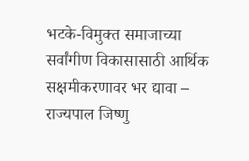भटके-विमुक्त समाजाच्या सर्वांगीण विकासासाठी आर्थिक सक्षमीकरणावर भर द्यावा – राज्यपाल जिष्णु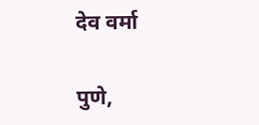देव वर्मा

पुणे,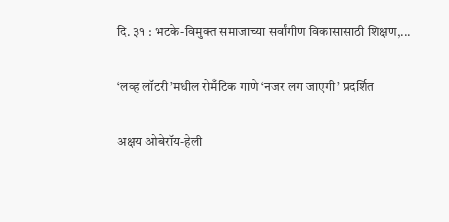दि. ३१ : भटके-विमुक्त समाजाच्या सर्वांगीण विकासासाठी शिक्षण,...

‘लव्ह लॉटरी’मधील रोमँटिक गाणे ‘नजर लग जाएगी’ प्रदर्शित

अक्षय ओबेरॉय-हेली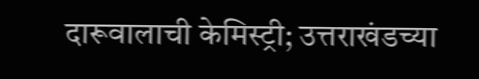दारूवालाची केमिस्ट्री; उत्तराखंडच्या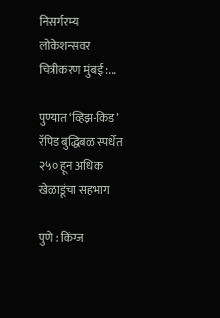निसर्गरम्य लोकेशन्सवर चित्रीकरण मुंबई :...

पुण्यात ‘व्हिझ-किड’ रॅपिड बुद्धिबळ स्पर्धेत २५० हून अधिक खेळाडूंचा सहभाग

पुणे : किंग्ज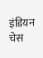इंडियन चेस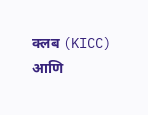क्लब (KICC) आणि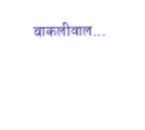बाकलीवाल...